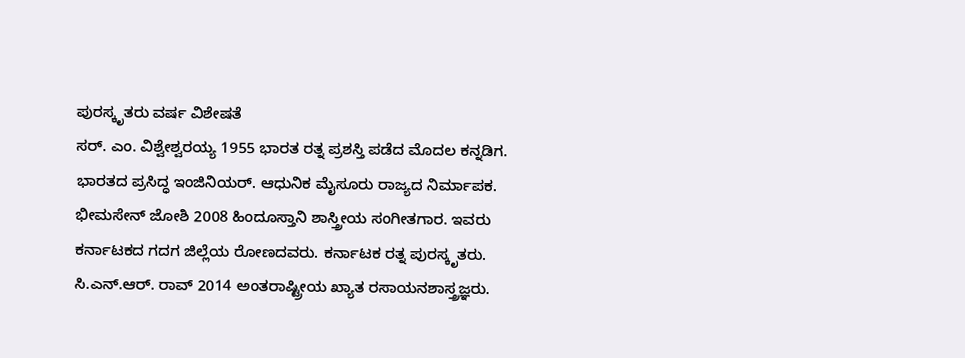ಪುರಸ್ಕೃತರು ವರ್ಷ ವಿಶೇಷತೆ
ಸರ್. ಎಂ. ವಿಶ್ವೇಶ್ವರಯ್ಯ 1955 ಭಾರತ ರತ್ನ ಪ್ರಶಸ್ತಿ ಪಡೆದ ಮೊದಲ ಕನ್ನಡಿಗ. ಭಾರತದ ಪ್ರಸಿದ್ಧ ಇಂಜಿನಿಯರ್. ಆಧುನಿಕ ಮೈಸೂರು ರಾಜ್ಯದ ನಿರ್ಮಾಪಕ.
ಭೀಮಸೇನ್ ಜೋಶಿ 2008 ಹಿಂದೂಸ್ತಾನಿ ಶಾಸ್ತ್ರೀಯ ಸಂಗೀತಗಾರ. ಇವರು ಕರ್ನಾಟಕದ ಗದಗ ಜಿಲ್ಲೆಯ ರೋಣದವರು. ಕರ್ನಾಟಕ ರತ್ನ ಪುರಸ್ಕೃತರು.
ಸಿ.ಎನ್.ಆರ್. ರಾವ್ 2014 ಅಂತರಾಷ್ಟ್ರೀಯ ಖ್ಯಾತ ರಸಾಯನಶಾಸ್ತ್ರಜ್ಞರು.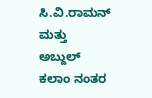ಸಿ.ವಿ.ರಾಮನ್ ಮತ್ತು ಅಬ್ದುಲ್ ಕಲಾಂ ನಂತರ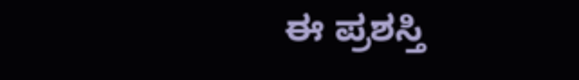ಈ ಪ್ರಶಸ್ತಿ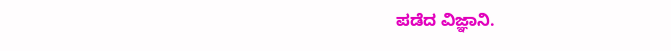ಪಡೆದ ವಿಜ್ಞಾನಿ.